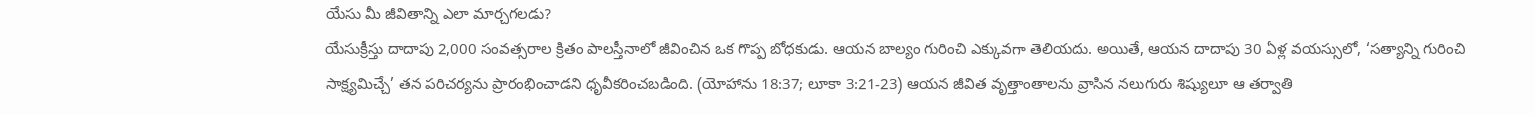యేసు మీ జీవితాన్ని ఎలా మార్చగలడు?
యేసుక్రీస్తు దాదాపు 2,000 సంవత్సరాల క్రితం పాలస్తీనాలో జీవించిన ఒక గొప్ప బోధకుడు. ఆయన బాల్యం గురించి ఎక్కువగా తెలియదు. అయితే, ఆయన దాదాపు 30 ఏళ్ల వయస్సులో, ‘సత్యాన్ని గురించి సాక్ష్యమిచ్చే’ తన పరిచర్యను ప్రారంభించాడని ధృవీకరించబడింది. (యోహాను 18:37; లూకా 3:21-23) ఆయన జీవిత వృత్తాంతాలను వ్రాసిన నలుగురు శిష్యులూ ఆ తర్వాతి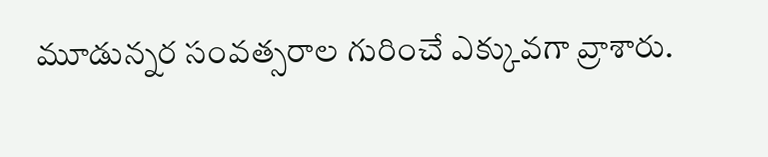మూడున్నర సంవత్సరాల గురించే ఎక్కువగా వ్రాశారు.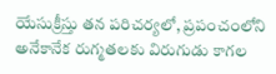యేసుక్రీస్తు తన పరిచర్యలో, ప్రపంచంలోని అనేకానేక రుగ్మతలకు విరుగుడు కాగల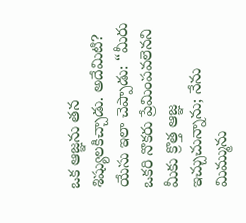ఒక ఆజ్ఞను తన శిష్యులకిచ్చాడు. అదేమిటి? యేసు ఇలా చెప్పాడు: “మీరు ఒకరి నొకరు ప్రేమింపవలెనని మీకు క్రొత్త ఆజ్ఞ ఇచ్చుచున్నాను; నేను మిమ్మును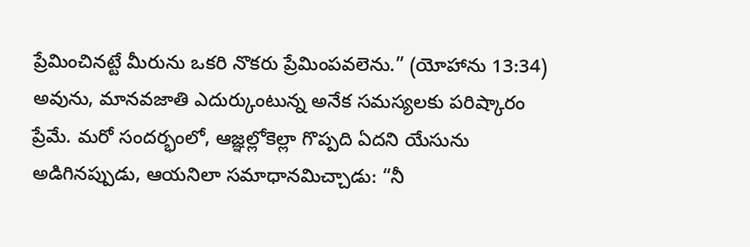ప్రేమించినట్టే మీరును ఒకరి నొకరు ప్రేమింపవలెను.” (యోహాను 13:34) అవును, మానవజాతి ఎదుర్కుంటున్న అనేక సమస్యలకు పరిష్కారం ప్రేమే. మరో సందర్భంలో, ఆజ్ఞల్లోకెల్లా గొప్పది ఏదని యేసును అడిగినప్పుడు, ఆయనిలా సమాధానమిచ్చాడు: “నీ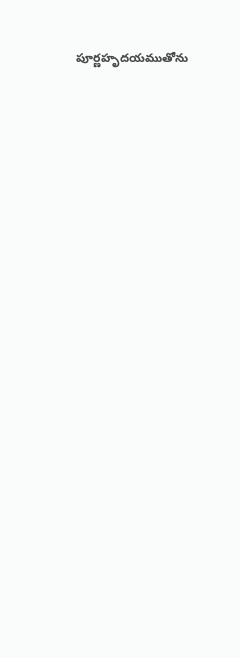పూర్ణహృదయముతోను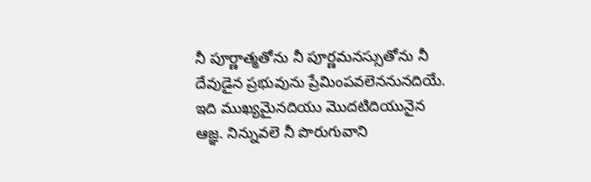నీ పూర్ణాత్మతోను నీ పూర్ణమనస్సుతోను నీ దేవుడైన ప్రభువును ప్రేమింపవలెననునదియే. ఇది ముఖ్యమైనదియు మొదటిదియునైన ఆజ్ఞ. నిన్నువలె నీ పొరుగువాని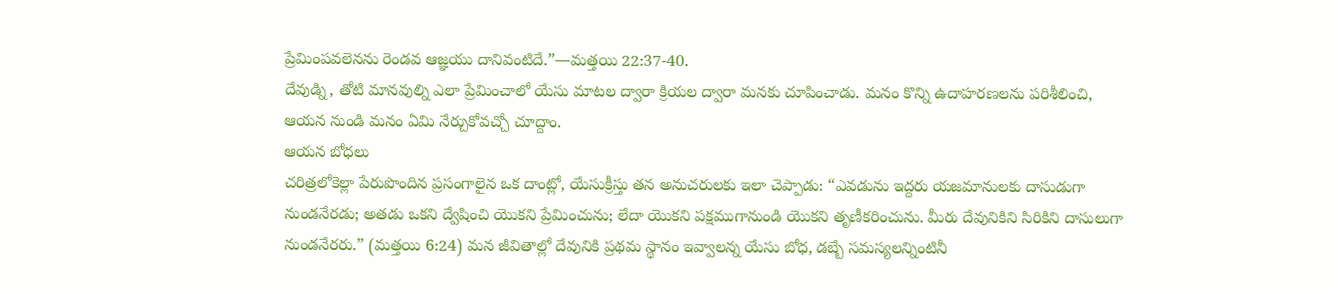ప్రేమింపవలెనను రెండవ ఆజ్ఞయు దానివంటిదే.”—మత్తయి 22:37-40.
దేవుడ్ని, తోటి మానవుల్ని ఎలా ప్రేమించాలో యేసు మాటల ద్వారా క్రియల ద్వారా మనకు చూపించాడు. మనం కొన్ని ఉదాహరణలను పరిశీలించి, ఆయన నుండి మనం ఏమి నేర్చుకోవచ్చో చూద్దాం.
ఆయన బోధలు
చరిత్రలోకెల్లా పేరుపొందిన ప్రసంగాలైన ఒక దాంట్లో, యేసుక్రీస్తు తన అనుచరులకు ఇలా చెప్పాడు: “ఎవడును ఇద్దరు యజమానులకు దాసుడుగా నుండనేరడు; అతడు ఒకని ద్వేషించి యొకని ప్రేమించును; లేదా యొకని పక్షముగానుండి యొకని తృణీకరించును. మీరు దేవునికిని సిరికిని దాసులుగా నుండనేరరు.” (మత్తయి 6:24) మన జీవితాల్లో దేవునికి ప్రథమ స్థానం ఇవ్వాలన్న యేసు బోధ, డబ్బే సమస్యలన్నింటినీ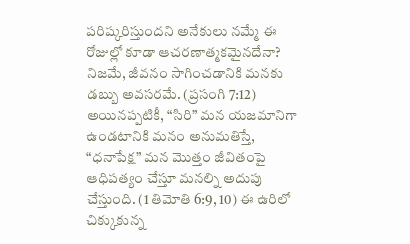పరిష్కరిస్తుందని అనేకులు నమ్మే ఈ రోజుల్లో కూడా ఆచరణాత్మకమైనదేనా? నిజమే, జీవనం సాగించడానికి మనకు డబ్బు అవసరమే. (ప్రసంగి 7:12) అయినప్పటికీ, “సిరి” మన యజమానిగా ఉండటానికి మనం అనుమతిస్తే, “ధనాపేక్ష” మన మొత్తం జీవితంపై ఆధిపత్యం చేస్తూ మనల్ని అదుపు చేస్తుంది. (1 తిమోతి 6:9, 10) ఈ ఉరిలో చిక్కుకున్న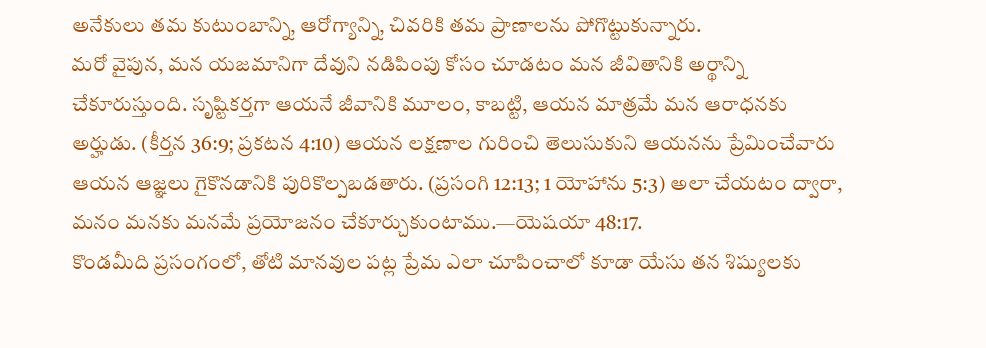అనేకులు తమ కుటుంబాన్ని, ఆరోగ్యాన్ని, చివరికి తమ ప్రాణాలను పోగొట్టుకున్నారు.
మరో వైపున, మన యజమానిగా దేవుని నడిపింపు కోసం చూడటం మన జీవితానికి అర్థాన్ని చేకూరుస్తుంది. సృష్టికర్తగా ఆయనే జీవానికి మూలం, కాబట్టి, ఆయన మాత్రమే మన ఆరాధనకు అర్హుడు. (కీర్తన 36:9; ప్రకటన 4:10) ఆయన లక్షణాల గురించి తెలుసుకుని ఆయనను ప్రేమించేవారు ఆయన ఆజ్ఞలు గైకొనడానికి పురికొల్పబడతారు. (ప్రసంగి 12:13; 1 యోహాను 5:3) అలా చేయటం ద్వారా, మనం మనకు మనమే ప్రయోజనం చేకూర్చుకుంటాము.—యెషయా 48:17.
కొండమీది ప్రసంగంలో, తోటి మానవుల పట్ల ప్రేమ ఎలా చూపించాలో కూడా యేసు తన శిష్యులకు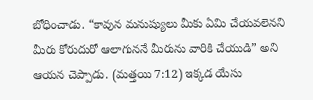బోధించాడు. “కావున మనుష్యులు మీకు ఏమి చేయవలెనని మీరు కోరుదురో ఆలాగుననే మీరును వారికి చేయుడి” అని ఆయన చెప్పాడు. (మత్తయి 7:12) ఇక్కడ యేసు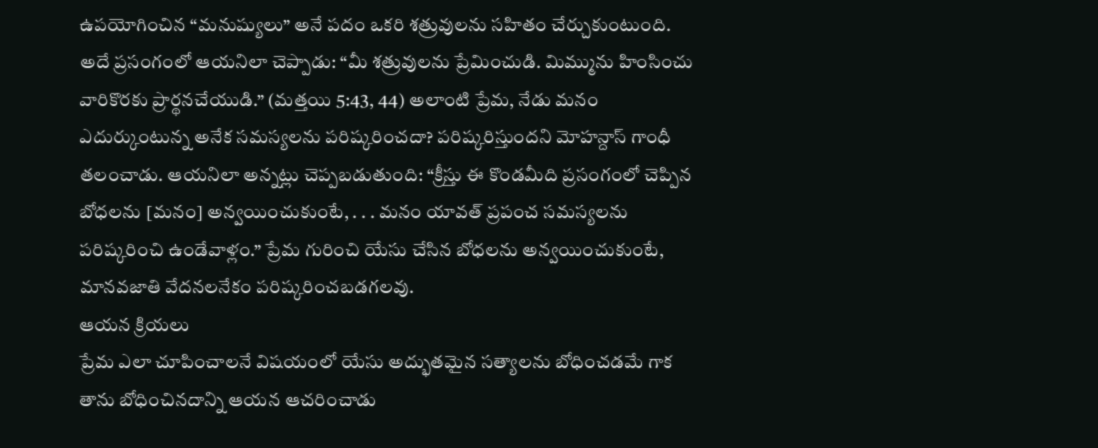ఉపయోగించిన “మనుష్యులు” అనే పదం ఒకరి శత్రువులను సహితం చేర్చుకుంటుంది. అదే ప్రసంగంలో ఆయనిలా చెప్పాడు: “మీ శత్రువులను ప్రేమించుడి. మిమ్మును హింసించు వారికొరకు ప్రార్థనచేయుడి.” (మత్తయి 5:43, 44) అలాంటి ప్రేమ, నేడు మనం ఎదుర్కుంటున్న అనేక సమస్యలను పరిష్కరించదా? పరిష్కరిస్తుందని మోహన్దాస్ గాంధీ తలంచాడు. ఆయనిలా అన్నట్లు చెప్పబడుతుంది: “క్రీస్తు ఈ కొండమీది ప్రసంగంలో చెప్పిన బోధలను [మనం] అన్వయించుకుంటే, . . . మనం యావత్ ప్రపంచ సమస్యలను పరిష్కరించి ఉండేవాళ్లం.” ప్రేమ గురించి యేసు చేసిన బోధలను అన్వయించుకుంటే, మానవజాతి వేదనలనేకం పరిష్కరించబడగలవు.
ఆయన క్రియలు
ప్రేమ ఎలా చూపించాలనే విషయంలో యేసు అద్భుతమైన సత్యాలను బోధించడమే గాక తాను బోధించినదాన్ని ఆయన ఆచరించాడు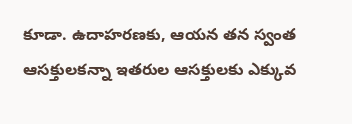కూడా. ఉదాహరణకు, ఆయన తన స్వంత ఆసక్తులకన్నా ఇతరుల ఆసక్తులకు ఎక్కువ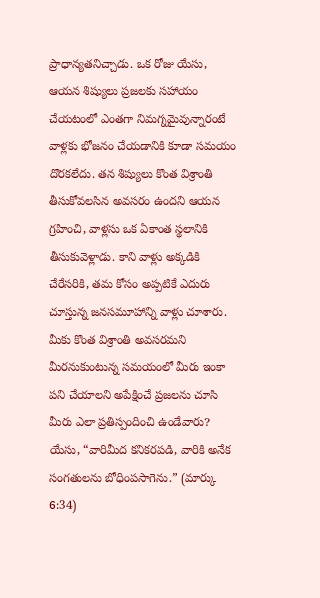ప్రాధాన్యతనిచ్చాడు. ఒక రోజు యేసు, ఆయన శిష్యులు ప్రజలకు సహాయం చేయటంలో ఎంతగా నిమగ్నమైవున్నారంటే వాళ్లకు భోజనం చేయడానికి కూడా సమయం దొరకలేదు. తన శిష్యులు కొంత విశ్రాంతి తీసుకోవలసిన అవసరం ఉందని ఆయన గ్రహించి, వాళ్లసు ఒక ఏకాంత స్థలానికి తీసుకువెళ్లాడు. కాని వాళ్లు అక్కడికి చేరేసరికి, తమ కోసం అప్పటికే ఎదురు చూస్తున్న జనసమూహాన్ని వాళ్లు చూశారు. మీకు కొంత విశ్రాంతి అవసరమని మీరనుకుంటున్న సమయంలో మీరు ఇంకా పని చేయాలని అపేక్షించే ప్రజలను చూసి మీరు ఎలా ప్రతిస్పందించి ఉండేవారు? యేసు, “వారిమీద కనికరపడి, వారికి అనేక సంగతులను బోధింపసాగెను.” (మార్కు 6:34)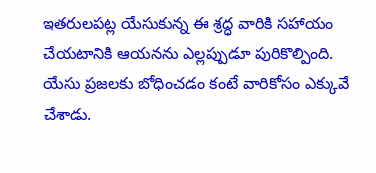ఇతరులపట్ల యేసుకున్న ఈ శ్రద్ధ వారికి సహాయం చేయటానికి ఆయనను ఎల్లప్పుడూ పురికొల్పింది.
యేసు ప్రజలకు బోధించడం కంటే వారికోసం ఎక్కువే చేశాడు.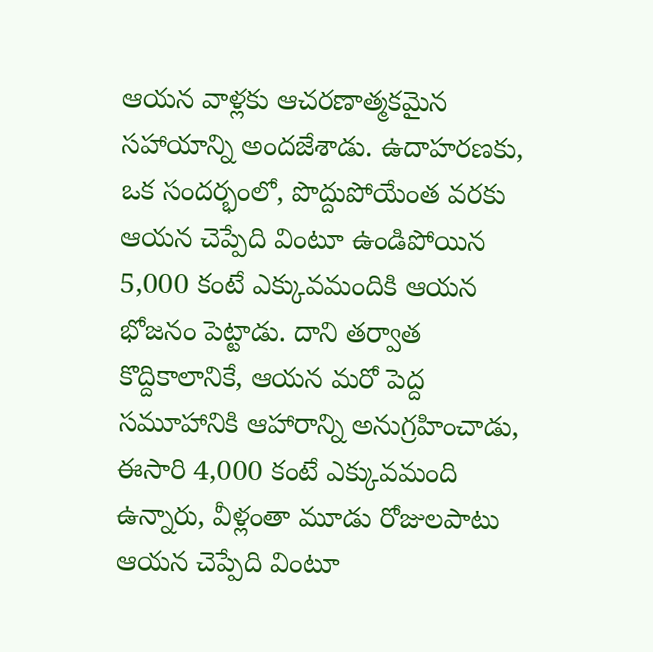ఆయన వాళ్లకు ఆచరణాత్మకమైన సహాయాన్ని అందజేశాడు. ఉదాహరణకు, ఒక సందర్భంలో, పొద్దుపోయేంత వరకు ఆయన చెప్పేది వింటూ ఉండిపోయిన 5,000 కంటే ఎక్కువమందికి ఆయన భోజనం పెట్టాడు. దాని తర్వాత కొద్దికాలానికే, ఆయన మరో పెద్ద సమూహానికి ఆహారాన్ని అనుగ్రహించాడు, ఈసారి 4,000 కంటే ఎక్కువమంది ఉన్నారు, వీళ్లంతా మూడు రోజులపాటు ఆయన చెప్పేది వింటూ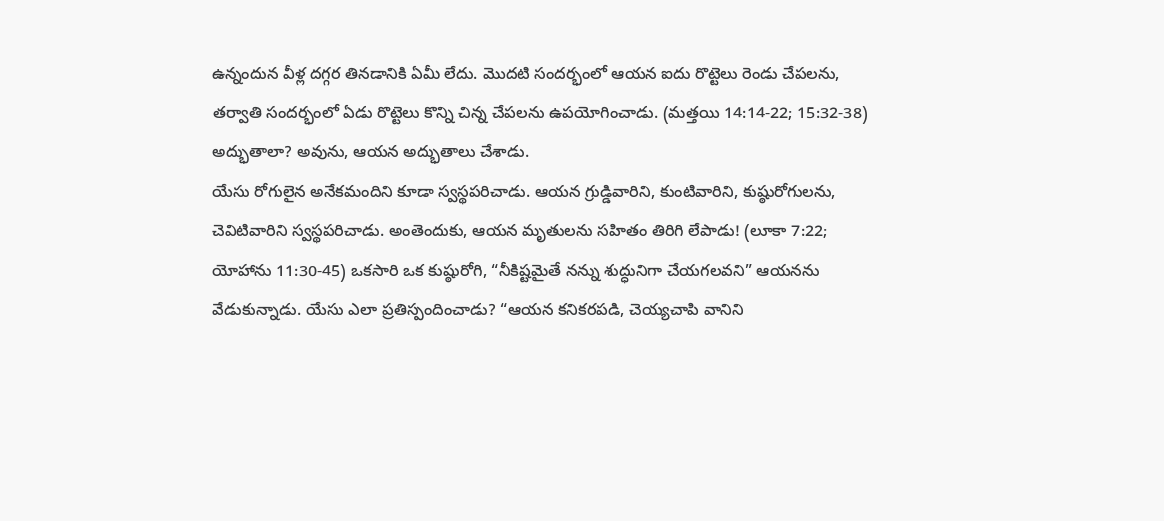ఉన్నందున వీళ్ల దగ్గర తినడానికి ఏమీ లేదు. మొదటి సందర్భంలో ఆయన ఐదు రొట్టెలు రెండు చేపలను, తర్వాతి సందర్భంలో ఏడు రొట్టెలు కొన్ని చిన్న చేపలను ఉపయోగించాడు. (మత్తయి 14:14-22; 15:32-38) అద్భుతాలా? అవును, ఆయన అద్భుతాలు చేశాడు.
యేసు రోగులైన అనేకమందిని కూడా స్వస్థపరిచాడు. ఆయన గ్రుడ్డివారిని, కుంటివారిని, కుష్ఠురోగులను, చెవిటివారిని స్వస్థపరిచాడు. అంతెందుకు, ఆయన మృతులను సహితం తిరిగి లేపాడు! (లూకా 7:22; యోహాను 11:30-45) ఒకసారి ఒక కుష్ఠురోగి, “నీకిష్టమైతే నన్ను శుద్ధునిగా చేయగలవని” ఆయనను వేడుకున్నాడు. యేసు ఎలా ప్రతిస్పందించాడు? “ఆయన కనికరపడి, చెయ్యచాపి వానిని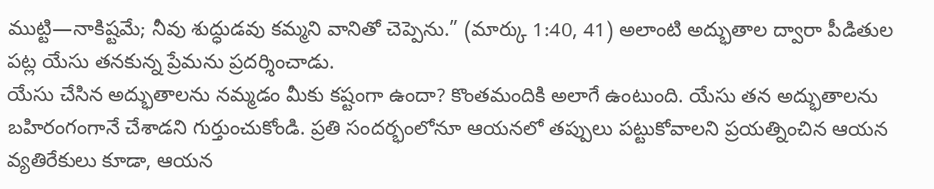ముట్టి—నాకిష్టమే; నీవు శుద్ధుడవు కమ్మని వానితో చెప్పెను.” (మార్కు 1:40, 41) అలాంటి అద్భుతాల ద్వారా పీడితుల పట్ల యేసు తనకున్న ప్రేమను ప్రదర్శించాడు.
యేసు చేసిన అద్భుతాలను నమ్మడం మీకు కష్టంగా ఉందా? కొంతమందికి అలాగే ఉంటుంది. యేసు తన అద్భుతాలను బహిరంగంగానే చేశాడని గుర్తుంచుకోండి. ప్రతి సందర్భంలోనూ ఆయనలో తప్పులు పట్టుకోవాలని ప్రయత్నించిన ఆయన వ్యతిరేకులు కూడా, ఆయన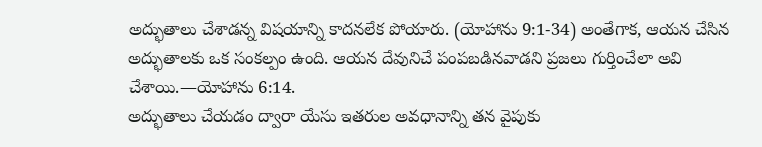అద్భుతాలు చేశాడన్న విషయాన్ని కాదనలేక పోయారు. (యోహాను 9:1-34) అంతేగాక, ఆయన చేసిన అద్భుతాలకు ఒక సంకల్పం ఉంది. ఆయన దేవునిచే పంపబడినవాడని ప్రజలు గుర్తించేలా అవి చేశాయి.—యోహాను 6:14.
అద్భుతాలు చేయడం ద్వారా యేసు ఇతరుల అవధానాన్ని తన వైపుకు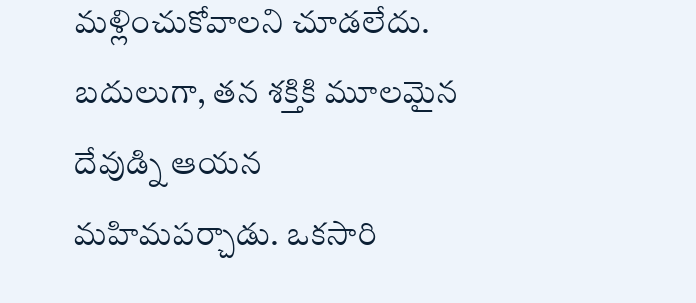మళ్లించుకోవాలని చూడలేదు. బదులుగా, తన శక్తికి మూలమైన దేవుడ్ని ఆయన మహిమపర్చాడు. ఒకసారి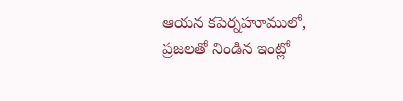ఆయన కపెర్నహూములో, ప్రజలతో నిండిన ఇంట్లో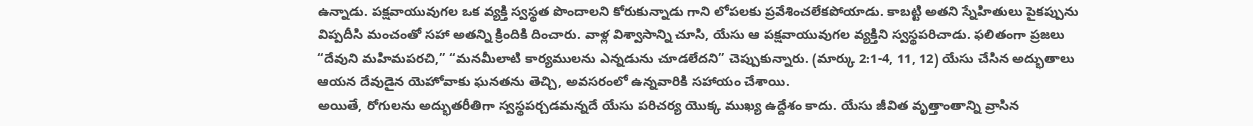ఉన్నాడు. పక్షవాయువుగల ఒక వ్యక్తి స్వస్థత పొందాలని కోరుకున్నాడు గాని లోపలకు ప్రవేశించలేకపోయాడు. కాబట్టి అతని స్నేహితులు పైకప్పును విప్పదీసి మంచంతో సహా అతన్ని క్రిందికి దించారు. వాళ్ల విశ్వాసాన్ని చూసి, యేసు ఆ పక్షవాయువుగల వ్యక్తిని స్వస్థపరిచాడు. ఫలితంగా ప్రజలు “దేవుని మహిమపరచి,” “మనమీలాటి కార్యములను ఎన్నడును చూడలేదని” చెప్పుకున్నారు. (మార్కు 2:1-4, 11, 12) యేసు చేసిన అద్భుతాలు ఆయన దేవుడైన యెహోవాకు ఘనతను తెచ్చి, అవసరంలో ఉన్నవారికి సహాయం చేశాయి.
అయితే, రోగులను అద్భుతరీతిగా స్వస్థపర్చడమన్నదే యేసు పరిచర్య యొక్క ముఖ్య ఉద్దేశం కాదు. యేసు జీవిత వృత్తాంతాన్ని వ్రాసిన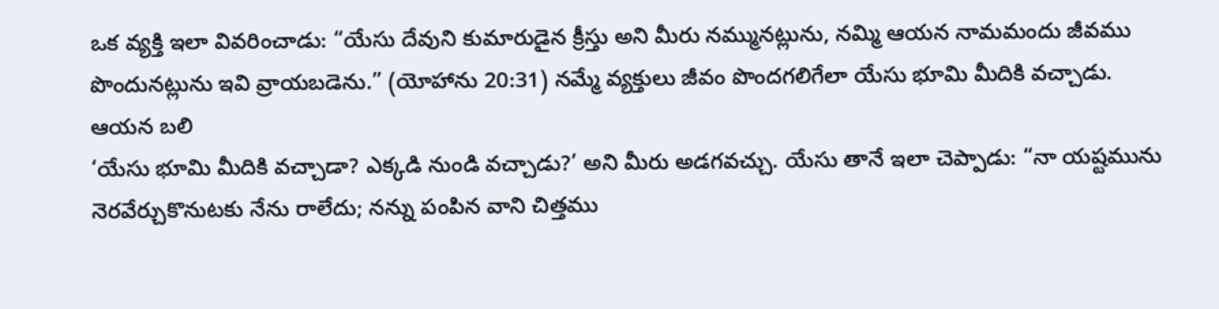ఒక వ్యక్తి ఇలా వివరించాడు: “యేసు దేవుని కుమారుడైన క్రీస్తు అని మీరు నమ్మునట్లును, నమ్మి ఆయన నామమందు జీవము పొందునట్లును ఇవి వ్రాయబడెను.” (యోహాను 20:31) నమ్మే వ్యక్తులు జీవం పొందగలిగేలా యేసు భూమి మీదికి వచ్చాడు.
ఆయన బలి
‘యేసు భూమి మీదికి వచ్చాడా? ఎక్కడి నుండి వచ్చాడు?’ అని మీరు అడగవచ్చు. యేసు తానే ఇలా చెప్పాడు: “నా యష్టమును నెరవేర్చుకొనుటకు నేను రాలేదు; నన్ను పంపిన వాని చిత్తము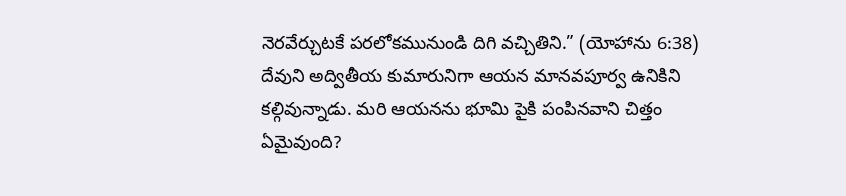నెరవేర్చుటకే పరలోకమునుండి దిగి వచ్చితిని.” (యోహాను 6:38) దేవుని అద్వితీయ కుమారునిగా ఆయన మానవపూర్వ ఉనికిని కల్గివున్నాడు. మరి ఆయనను భూమి పైకి పంపినవాని చిత్తం ఏమైవుంది?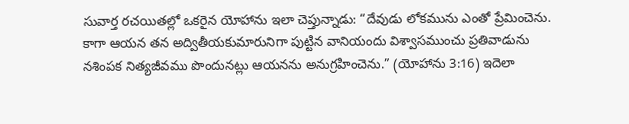సువార్త రచయితల్లో ఒకరైన యోహాను ఇలా చెప్తున్నాడు: “దేవుడు లోకమును ఎంతో ప్రేమించెను. కాగా ఆయన తన అద్వితీయకుమారునిగా పుట్టిన వానియందు విశ్వాసముంచు ప్రతివాడును నశింపక నిత్యజీవము పొందునట్లు ఆయనను అనుగ్రహించెను.” (యోహాను 3:16) ఇదెలా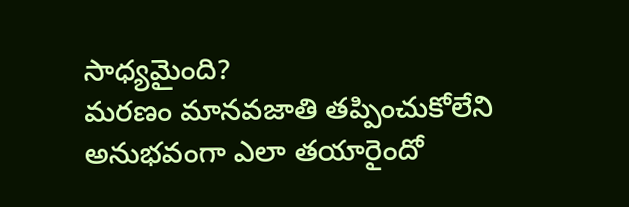సాధ్యమైంది?
మరణం మానవజాతి తప్పించుకోలేని అనుభవంగా ఎలా తయారైందో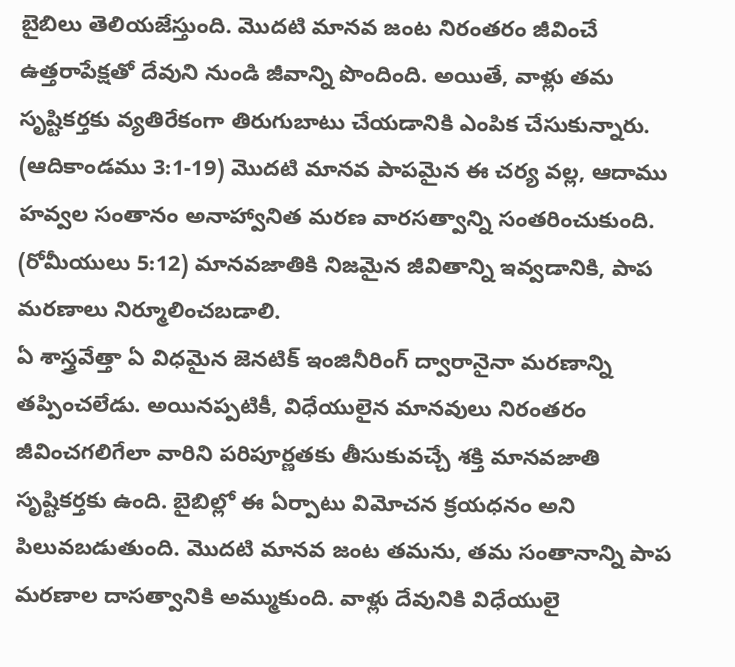బైబిలు తెలియజేస్తుంది. మొదటి మానవ జంట నిరంతరం జీవించే ఉత్తరాపేక్షతో దేవుని నుండి జీవాన్ని పొందింది. అయితే, వాళ్లు తమ సృష్టికర్తకు వ్యతిరేకంగా తిరుగుబాటు చేయడానికి ఎంపిక చేసుకున్నారు. (ఆదికాండము 3:1-19) మొదటి మానవ పాపమైన ఈ చర్య వల్ల, ఆదాము హవ్వల సంతానం అనాహ్వానిత మరణ వారసత్వాన్ని సంతరించుకుంది. (రోమీయులు 5:12) మానవజాతికి నిజమైన జీవితాన్ని ఇవ్వడానికి, పాప మరణాలు నిర్మూలించబడాలి.
ఏ శాస్త్రవేత్తా ఏ విధమైన జెనటిక్ ఇంజినీరింగ్ ద్వారానైనా మరణాన్ని తప్పించలేడు. అయినప్పటికీ, విధేయులైన మానవులు నిరంతరం జీవించగలిగేలా వారిని పరిపూర్ణతకు తీసుకువచ్చే శక్తి మానవజాతి సృష్టికర్తకు ఉంది. బైబిల్లో ఈ ఏర్పాటు విమోచన క్రయధనం అని పిలువబడుతుంది. మొదటి మానవ జంట తమను, తమ సంతానాన్ని పాప మరణాల దాసత్వానికి అమ్ముకుంది. వాళ్లు దేవునికి విధేయులై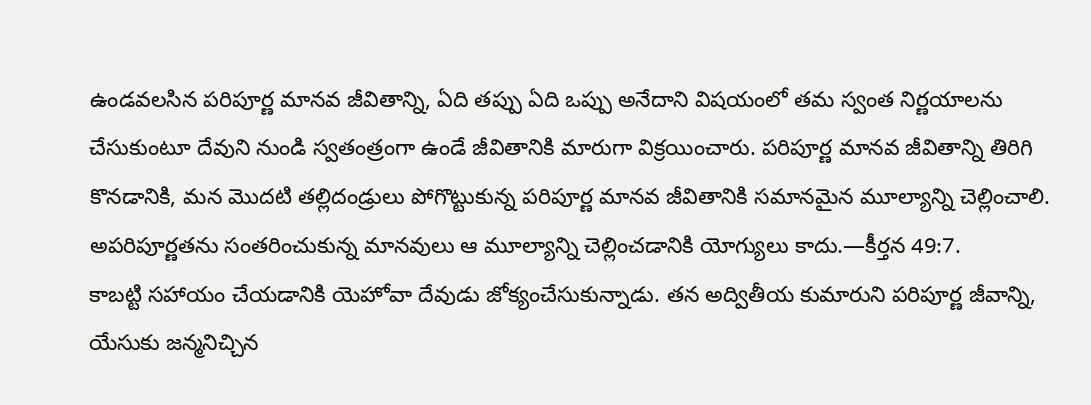ఉండవలసిన పరిపూర్ణ మానవ జీవితాన్ని, ఏది తప్పు ఏది ఒప్పు అనేదాని విషయంలో తమ స్వంత నిర్ణయాలను చేసుకుంటూ దేవుని నుండి స్వతంత్రంగా ఉండే జీవితానికి మారుగా విక్రయించారు. పరిపూర్ణ మానవ జీవితాన్ని తిరిగి కొనడానికి, మన మొదటి తల్లిదండ్రులు పోగొట్టుకున్న పరిపూర్ణ మానవ జీవితానికి సమానమైన మూల్యాన్ని చెల్లించాలి. అపరిపూర్ణతను సంతరించుకున్న మానవులు ఆ మూల్యాన్ని చెల్లించడానికి యోగ్యులు కాదు.—కీర్తన 49:7.
కాబట్టి సహాయం చేయడానికి యెహోవా దేవుడు జోక్యంచేసుకున్నాడు. తన అద్వితీయ కుమారుని పరిపూర్ణ జీవాన్ని, యేసుకు జన్మనిచ్చిన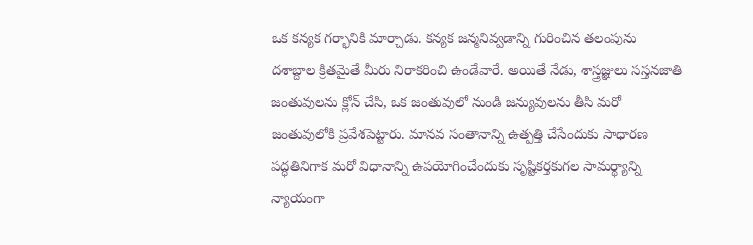ఒక కన్యక గర్భానికి మార్చాడు. కన్యక జన్మనివ్వడాన్ని గురించిన తలంపును దశాబ్దాల క్రితమైతే మీరు నిరాకరించి ఉండేవారే. అయితే నేడు, శాస్త్రజ్ఞులు సస్తనజాతి జంతువులను క్లోన్ చేసి, ఒక జంతువులో నుండి జన్యువులను తీసి మరో జంతువులోకి ప్రవేశపెట్టారు. మానవ సంతానాన్ని ఉత్పత్తి చేసేందుకు సాధారణ పద్ధతినిగాక మరో విధానాన్ని ఉపయోగించేందుకు సృష్టికర్తకుగల సామర్థ్యాన్ని న్యాయంగా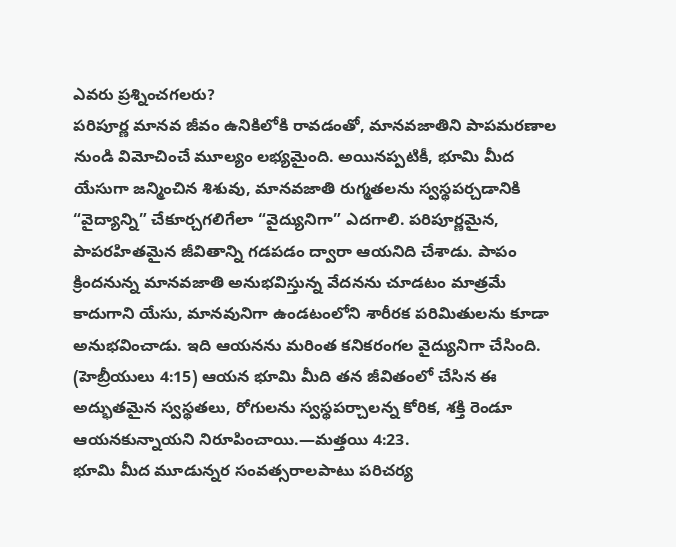ఎవరు ప్రశ్నించగలరు?
పరిపూర్ణ మానవ జీవం ఉనికిలోకి రావడంతో, మానవజాతిని పాపమరణాల నుండి విమోచించే మూల్యం లభ్యమైంది. అయినప్పటికీ, భూమి మీద యేసుగా జన్మించిన శిశువు, మానవజాతి రుగ్మతలను స్వస్థపర్చడానికి “వైద్యాన్ని” చేకూర్చగలిగేలా “వైద్యునిగా” ఎదగాలి. పరిపూర్ణమైన, పాపరహితమైన జీవితాన్ని గడపడం ద్వారా ఆయనిది చేశాడు. పాపం క్రిందనున్న మానవజాతి అనుభవిస్తున్న వేదనను చూడటం మాత్రమే కాదుగాని యేసు, మానవునిగా ఉండటంలోని శారీరక పరిమితులను కూడా అనుభవించాడు. ఇది ఆయనను మరింత కనికరంగల వైద్యునిగా చేసింది. (హెబ్రీయులు 4:15) ఆయన భూమి మీది తన జీవితంలో చేసిన ఈ అద్భుతమైన స్వస్థతలు, రోగులను స్వస్థపర్చాలన్న కోరిక, శక్తి రెండూ ఆయనకున్నాయని నిరూపించాయి.—మత్తయి 4:23.
భూమి మీద మూడున్నర సంవత్సరాలపాటు పరిచర్య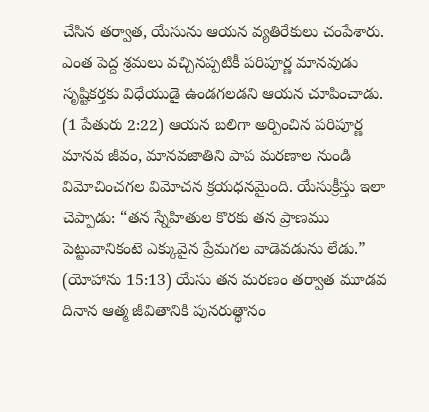చేసిన తర్వాత, యేసును ఆయన వ్యతిరేకులు చంపేశారు. ఎంత పెద్ద శ్రమలు వచ్చినప్పటికీ పరిపూర్ణ మానవుడు సృష్టికర్తకు విధేయుడై ఉండగలడని ఆయన చూపించాడు. (1 పేతురు 2:22) ఆయన బలిగా అర్పించిన పరిపూర్ణ మానవ జీవం, మానవజాతిని పాప మరణాల నుండి విమోచించగల విమోచన క్రయధనమైంది. యేసుక్రీస్తు ఇలా చెప్పాడు: “తన స్నేహితుల కొరకు తన ప్రాణము పెట్టువానికంటె ఎక్కువైన ప్రేమగల వాడెవడును లేడు.” (యోహాను 15:13) యేసు తన మరణం తర్వాత మూడవ దినాన ఆత్మ జీవితానికి పునరుత్థానం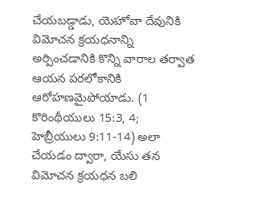చేయబడ్డాడు, యెహోవా దేవునికి విమోచన క్రయధనాన్ని అర్పించడానికి కొన్ని వారాల తర్వాత ఆయన పరలోకానికి ఆరోహణమైపోయాడు. (1 కొరింథీయులు 15:3, 4; హెబ్రీయులు 9:11-14) అలా చేయడం ద్వారా, యేసు తన విమోచన క్రయధన బలి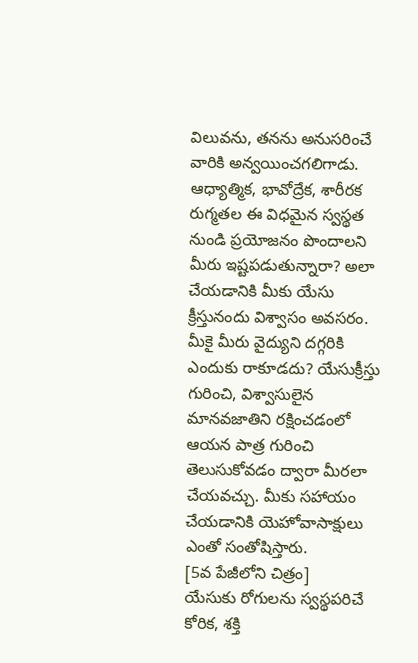విలువను, తనను అనుసరించే వారికి అన్వయించగలిగాడు.
ఆధ్యాత్మిక, భావోద్రేక, శారీరక రుగ్మతల ఈ విధమైన స్వస్థత నుండి ప్రయోజనం పొందాలని మీరు ఇష్టపడుతున్నారా? అలా చేయడానికి మీకు యేసు క్రీస్తునందు విశ్వాసం అవసరం. మీకై మీరు వైద్యుని దగ్గరికి ఎందుకు రాకూడదు? యేసుక్రీస్తు గురించి, విశ్వాసులైన మానవజాతిని రక్షించడంలో ఆయన పాత్ర గురించి తెలుసుకోవడం ద్వారా మీరలా చేయవచ్చు. మీకు సహాయం చేయడానికి యెహోవాసాక్షులు ఎంతో సంతోషిస్తారు.
[5వ పేజీలోని చిత్రం]
యేసుకు రోగులను స్వస్థపరిచే కోరిక, శక్తి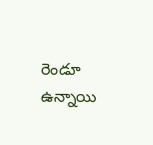రెండూ ఉన్నాయి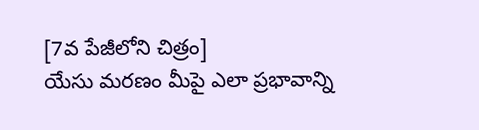[7వ పేజీలోని చిత్రం]
యేసు మరణం మీపై ఎలా ప్రభావాన్ని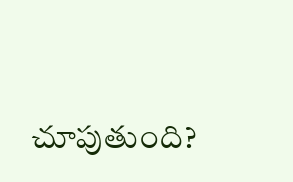చూపుతుంది?